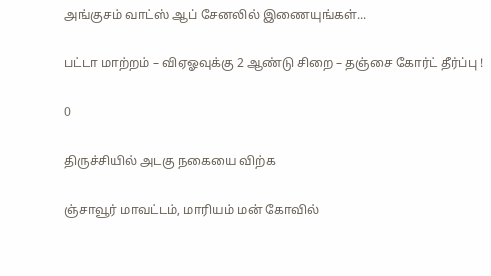அங்குசம் வாட்ஸ் ஆப் சேனலில் இணையுங்கள்...

பட்டா மாற்றம் – விஏஓவுக்கு 2 ஆண்டு சிறை – தஞ்சை கோர்ட் தீர்ப்பு !

0

திருச்சியில் அடகு நகையை விற்க

ஞ்சாவூர் மாவட்டம், மாரியம் மன் கோவில்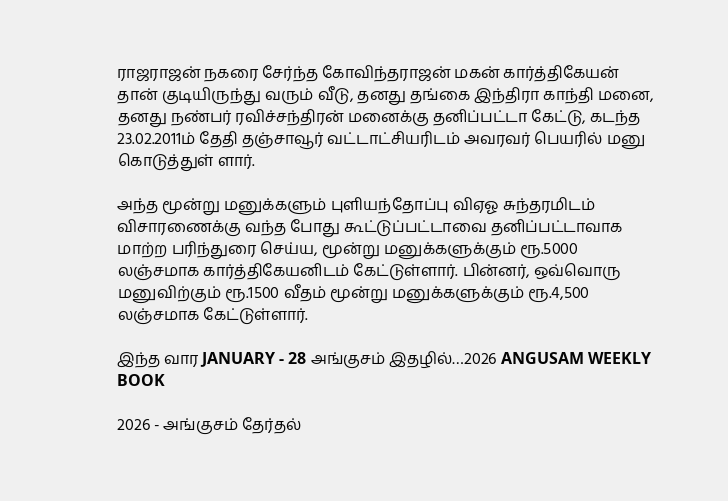ராஜராஜன் நகரை சேர்ந்த கோவிந்தராஜன் மகன் கார்த்திகேயன் தான் குடியிருந்து வரும் வீடு, தனது தங்கை இந்திரா காந்தி மனை, தனது நண்பர் ரவிச்சந்திரன் மனைக்கு தனிப்பட்டா கேட்டு, கடந்த 23.02.2011ம் தேதி தஞ்சாவூர் வட்டாட்சியரிடம் அவரவர் பெயரில் மனு கொடுத்துள் ளார்.

அந்த மூன்று மனுக்களும் புளியந்தோப்பு விஏஓ சுந்தரமிடம் விசாரணைக்கு வந்த போது கூட்டுப்பட்டாவை தனிப்பட்டாவாக மாற்ற பரிந்துரை செய்ய, மூன்று மனுக்களுக்கும் ரூ.5000 லஞ்சமாக கார்த்திகேயனிடம் கேட்டுள்ளார். பின்னர், ஒவ்வொரு மனுவிற்கும் ரூ.1500 வீதம் மூன்று மனுக்களுக்கும் ரூ.4,500 லஞ்சமாக கேட்டுள்ளார்.

இந்த வார JANUARY - 28 அங்குசம் இதழில்…2026 ANGUSAM WEEKLY BOOK

2026 - அங்குசம் தேர்தல்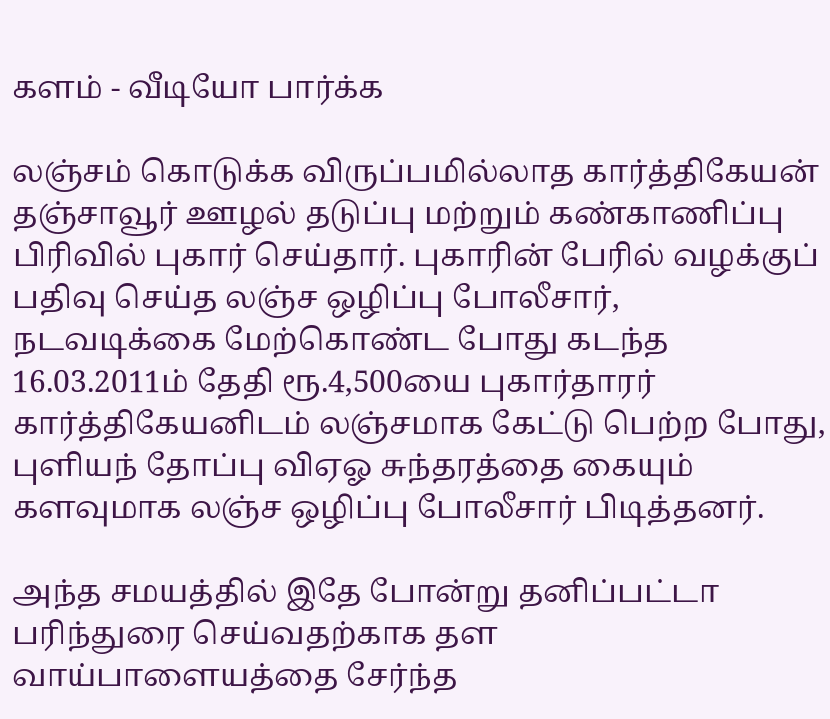களம் - வீடியோ பார்க்க

லஞ்சம் கொடுக்க விருப்பமில்லாத கார்த்திகேயன் தஞ்சாவூர் ஊழல் தடுப்பு மற்றும் கண்காணிப்பு பிரிவில் புகார் செய்தார். புகாரின் பேரில் வழக்குப் பதிவு செய்த லஞ்ச ஒழிப்பு போலீசார், நடவடிக்கை மேற்கொண்ட போது கடந்த 16.03.2011ம் தேதி ரூ.4,500யை புகார்தாரர் கார்த்திகேயனிடம் லஞ்சமாக கேட்டு பெற்ற போது, புளியந் தோப்பு விஏஓ சுந்தரத்தை கையும் களவுமாக லஞ்ச ஒழிப்பு போலீசார் பிடித்தனர்.

அந்த சமயத்தில் இதே போன்று தனிப்பட்டா பரிந்துரை செய்வதற்காக தள வாய்பாளையத்தை சேர்ந்த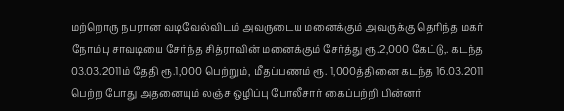மற்றொரு நபரான வடிவேல்விடம் அவருடைய மனைக்கும் அவருக்கு தெரிந்த மகர் நோம்பு சாவடியை சேர்ந்த சித்ராவின் மனைக்கும் சேர்த்து ரூ.2,000 கேட்டு,. கடந்த 03.03.2011ம் தேதி ரூ.1,000 பெற்றும், மீதப்பணம் ரூ. 1,000த்தினை கடந்த 16.03.2011 பெற்ற போது அதனையும் லஞ்ச ஒழிப்பு போலீசார் கைப்பற்றி பின்னர்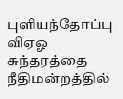புளியந்தோப்பு விஏஓ சுந்தரத்தை நீதிமன்றத்தில்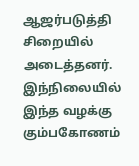ஆஜர்படுத்தி சிறையில் அடைத்தனர். இந்நிலையில் இந்த வழக்கு கும்பகோணம்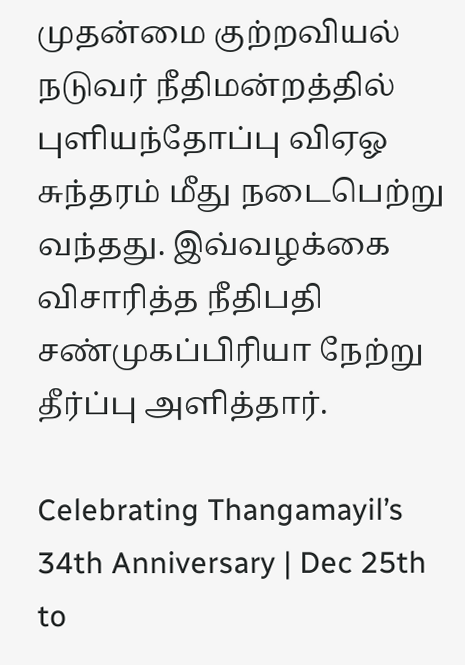முதன்மை குற்றவியல் நடுவர் நீதிமன்றத்தில் புளியந்தோப்பு விஏஓ சுந்தரம் மீது நடைபெற்று வந்தது. இவ்வழக்கை விசாரித்த நீதிபதி சண்முகப்பிரியா நேற்று தீர்ப்பு அளித்தார்.

Celebrating Thangamayil’s 34th Anniversary | Dec 25th to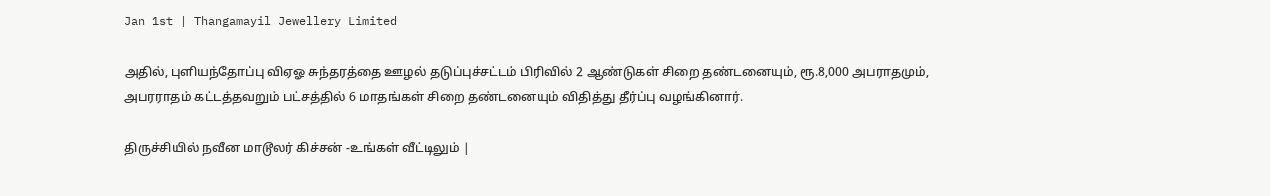Jan 1st | Thangamayil Jewellery Limited

அதில், புளியந்தோப்பு விஏஓ சுந்தரத்தை ஊழல் தடுப்புச்சட்டம் பிரிவில் 2 ஆண்டுகள் சிறை தண்டனையும், ரூ.8,000 அபராதமும், அபரராதம் கட்டத்தவறும் பட்சத்தில் 6 மாதங்கள் சிறை தண்டனையும் விதித்து தீர்ப்பு வழங்கினார்.

திருச்சியில் நவீன மாடூலர் கிச்சன் -உங்கள் வீட்டிலும் |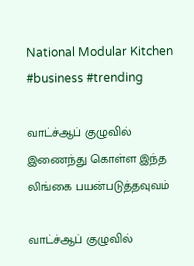National Modular Kitchen #business #trending

வாட்ச்ஆப் குழுவில் இணைந்து கொள்ள இந்த லிங்கை பயன்படுத்தவுவம்

வாட்ச்ஆப் குழுவில்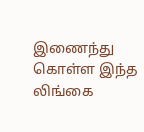இணைந்து கொள்ள இந்த லிங்கை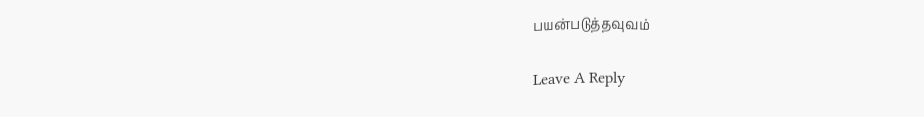பயன்படுத்தவுவம்

Leave A Reply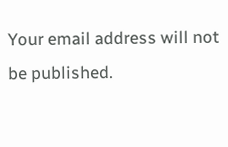Your email address will not be published.